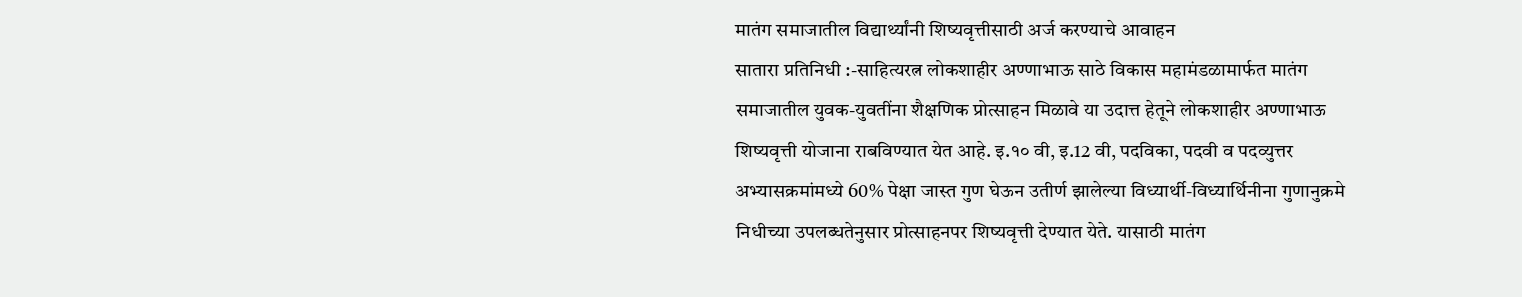मातंग समाजातील विद्यार्थ्यांनी शिष्यवृत्तीसाठी अर्ज करण्याचे आवाहन
सातारा प्रतिनिधी :-साहित्यरत्न लोकशाहीर अण्णाभाऊ साठे विकास महामंडळामार्फत मातंग समाजातील युवक-युवतींना शैक्षणिक प्रोत्साहन मिळावे या उदात्त हेतूने लोकशाहीर अण्णाभाऊ शिष्यवृत्ती योजाना राबविण्यात येत आहे. इ.१० वी, इ.12 वी, पदविका, पदवी व पदव्युत्तर अभ्यासक्रमांमध्ये 60% पेक्षा जास्त गुण घेऊन उतीर्ण झालेल्या विध्यार्थी-विध्यार्थिनीना गुणानुक्रमे निधीच्या उपलब्धतेनुसार प्रोत्साहनपर शिष्यवृत्ती देण्यात येते. यासाठी मातंग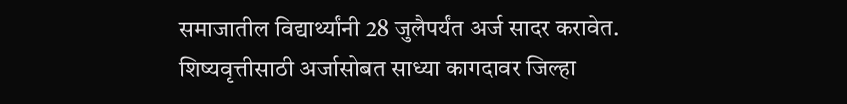समाजातील विद्यार्थ्यांनी 28 जुलैपर्यंत अर्ज सादर करावेत.
शिष्यवृत्तीसाठी अर्जासोबत साध्या कागदावर जिल्हा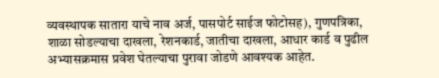व्यवस्थापक सातारा याचे नाव अर्ज, पासपोर्ट साईज फोटोसह), गुणपत्रिका, शाळा सोडल्याचा दाखला, रेशनकार्ड, जातीचा दाखला, आधार कार्ड व पुढील अभ्यासक्रमास प्रवेश घेतल्याचा पुरावा जोडणे आवश्यक आहेत.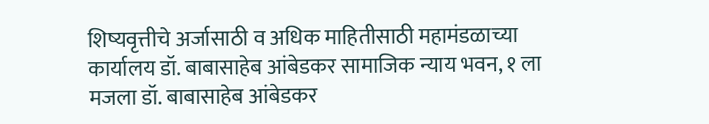शिष्यवृत्तीचे अर्जासाठी व अधिक माहितीसाठी महामंडळाच्या कार्यालय डॉ. बाबासाहेब आंबेडकर सामाजिक न्याय भवन, १ ला मजला डॉ. बाबासाहेब आंबेडकर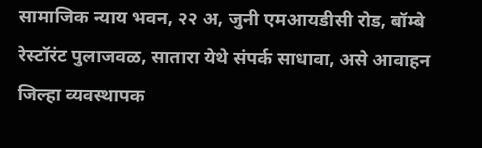सामाजिक न्याय भवन, २२ अ, जुनी एमआयडीसी रोड, बॉम्बे रेस्टॉरंट पुलाजवळ, सातारा येथे संपर्क साधावा, असे आवाहन जिल्हा व्यवस्थापक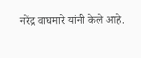नरेंद्र वाघमारे यांनी केले आहे.